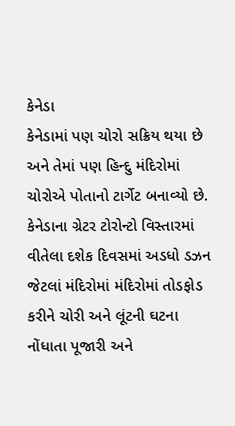કેનેડા
કેનેડામાં પણ ચોરો સક્રિય થયા છે અને તેમાં પણ હિન્દુ મંદિરોમાં ચોરોએ પોતાનો ટાર્ગેટ બનાવ્યો છે. કેનેડાના ગ્રેટર ટોરોન્ટો વિસ્તારમાં વીતેલા દશેક દિવસમાં અડધો ડઝન જેટલાં મંદિરોમાં મંદિરોમાં તોડફોડ કરીને ચોરી અને લૂંટની ઘટના નોંધાતા પૂજારી અને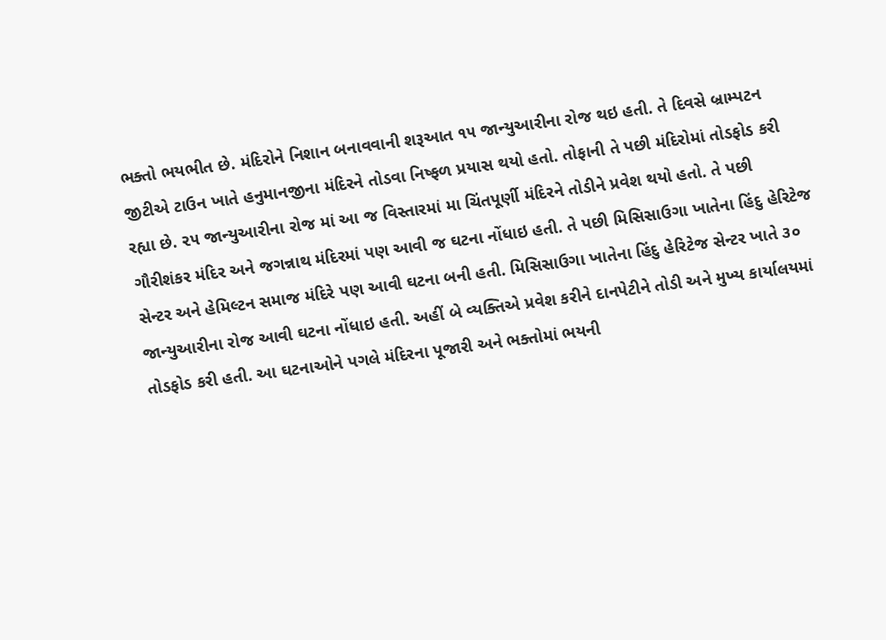ભક્તો ભયભીત છે. મંદિરોને નિશાન બનાવવાની શરૂઆત ૧૫ જાન્યુઆરીના રોજ થઇ હતી. તે દિવસે બ્રામ્પટન જીટીએ ટાઉન ખાતે હનુમાનજીના મંદિરને તોડવા નિષ્ફળ પ્રયાસ થયો હતો. તોફાની તે પછી મંદિરોમાં તોડફોડ કરી રહ્યા છે. ૨૫ જાન્યુઆરીના રોજ માં આ જ વિસ્તારમાં મા ચિંતપૂર્ણી મંદિરને તોડીને પ્રવેશ થયો હતો. તે પછી ગૌરીશંકર મંદિર અને જગન્નાથ મંદિરમાં પણ આવી જ ઘટના નોંધાઇ હતી. તે પછી મિસિસાઉગા ખાતેના હિંદુ હેરિટેજ સેન્ટર અને હેમિલ્ટન સમાજ મંદિરે પણ આવી ઘટના બની હતી. મિસિસાઉગા ખાતેના હિંદુ હેરિટેજ સેન્ટર ખાતે ૩૦ જાન્યુઆરીના રોજ આવી ઘટના નોંધાઇ હતી. અહીં બે વ્યક્તિએ પ્રવેશ કરીને દાનપેટીને તોડી અને મુખ્ય કાર્યાલયમાં તોડફોડ કરી હતી. આ ઘટનાઓને પગલે મંદિરના પૂજારી અને ભક્તોમાં ભયની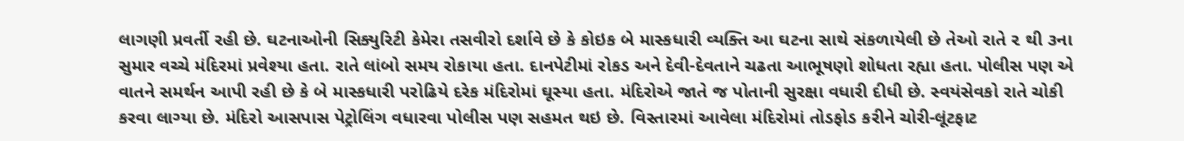લાગણી પ્રવર્તી રહી છે. ઘટનાઓની સિક્યુરિટી કેમેરા તસવીરો દર્શાવે છે કે કોઇક બે માસ્કધારી વ્યક્તિ આ ઘટના સાથે સંકળાયેલી છે તેઓ રાતે ૨ થી ૩ના સુમાર વચ્ચે મંદિરમાં પ્રવેશ્યા હતા. રાતે લાંબો સમય રોકાયા હતા. દાનપેટીમાં રોકડ અને દેવી-દેવતાને ચઢતા આભૂષણો શોધતા રહ્યા હતા. પોલીસ પણ એ વાતને સમર્થન આપી રહી છે કે બે માસ્કધારી પરોઢિયે દરેક મંદિરોમાં ઘૂસ્યા હતા. મંદિરોએ જાતે જ પોતાની સુરક્ષા વધારી દીધી છે. સ્વયંસેવકો રાતે ચોકી કરવા લાગ્યા છે. મંદિરો આસપાસ પેટ્રોલિંગ વધારવા પોલીસ પણ સહમત થઇ છે. વિસ્તારમાં આવેલા મંદિરોમાં તોડફોડ કરીને ચોરી-લૂંટફાટ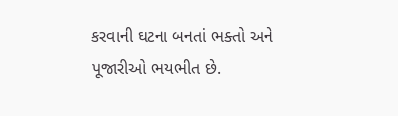કરવાની ઘટના બનતાં ભક્તો અને પૂજારીઓ ભયભીત છે.